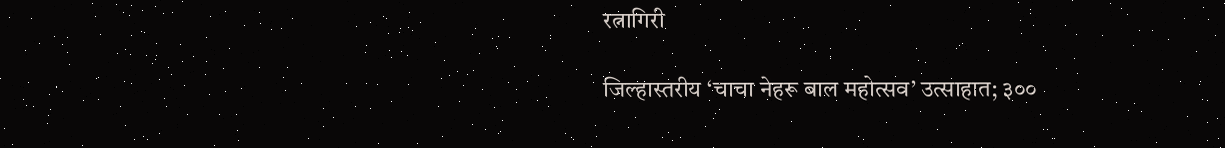रत्नागिरी

जिल्हास्तरीय ‘चाचा नेहरू बाल महोत्सव’ उत्साहात; ३००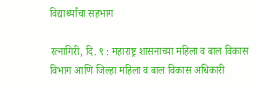विद्यार्थ्यांचा सहभाग

रत्नागिरी, दि. ९ : महाराष्ट्र शासनाच्या महिला व बाल विकास विभाग आणि जिल्हा महिला व बाल विकास अधिकारी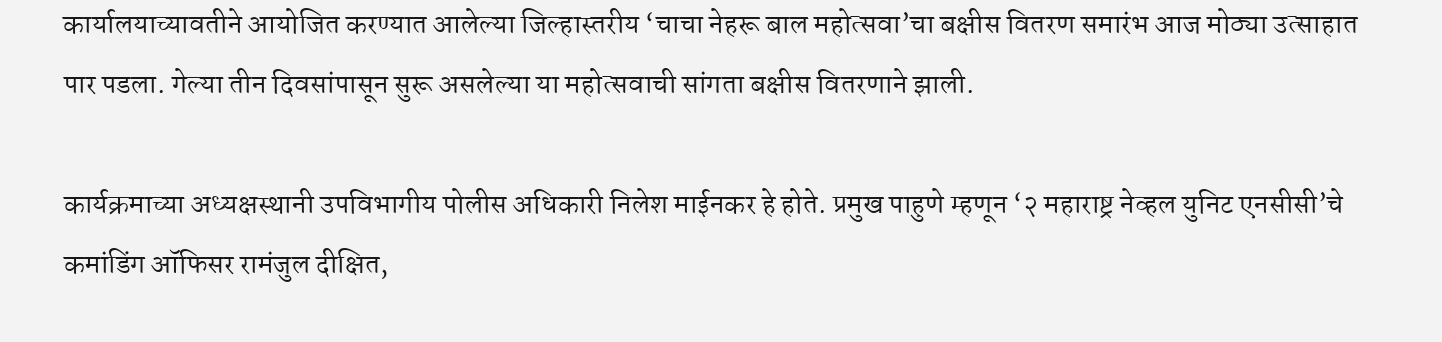कार्यालयाच्यावतीने आयोजित करण्यात आलेल्या जिल्हास्तरीय ‘चाचा नेहरू बाल महोत्सवा’चा बक्षीस वितरण समारंभ आज मोठ्या उत्साहात पार पडला. गेल्या तीन दिवसांपासून सुरू असलेल्या या महोत्सवाची सांगता बक्षीस वितरणाने झाली.

कार्यक्रमाच्या अध्यक्षस्थानी उपविभागीय पोलीस अधिकारी निलेश माईनकर हे होते. प्रमुख पाहुणे म्हणून ‘२ महाराष्ट्र नेव्हल युनिट एनसीसी’चे कमांडिंग ऑफिसर रामंजुल दीक्षित,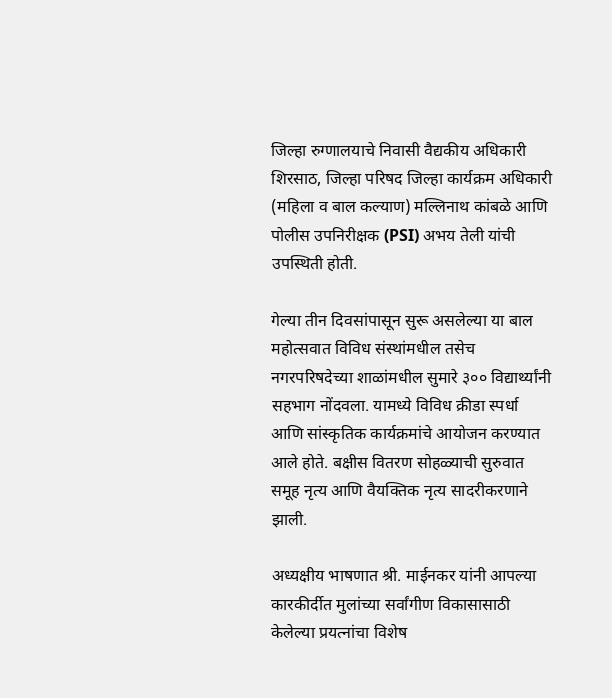जिल्हा रुग्णालयाचे निवासी वैद्यकीय अधिकारी शिरसाठ, जिल्हा परिषद जिल्हा कार्यक्रम अधिकारी (महिला व बाल कल्याण) मल्लिनाथ कांबळे आणि पोलीस उपनिरीक्षक (PSI) अभय तेली यांची उपस्थिती होती.

गेल्या तीन दिवसांपासून सुरू असलेल्या या बाल महोत्सवात विविध संस्थांमधील तसेच नगरपरिषदेच्या शाळांमधील सुमारे ३०० विद्यार्थ्यांनी सहभाग नोंदवला. यामध्ये विविध क्रीडा स्पर्धा आणि सांस्कृतिक कार्यक्रमांचे आयोजन करण्यात आले होते. बक्षीस वितरण सोहळ्याची सुरुवात समूह नृत्य आणि वैयक्तिक नृत्य सादरीकरणाने झाली.

अध्यक्षीय भाषणात श्री. माईनकर यांनी आपल्या कारकीर्दीत मुलांच्या सर्वांगीण विकासासाठी केलेल्या प्रयत्नांचा विशेष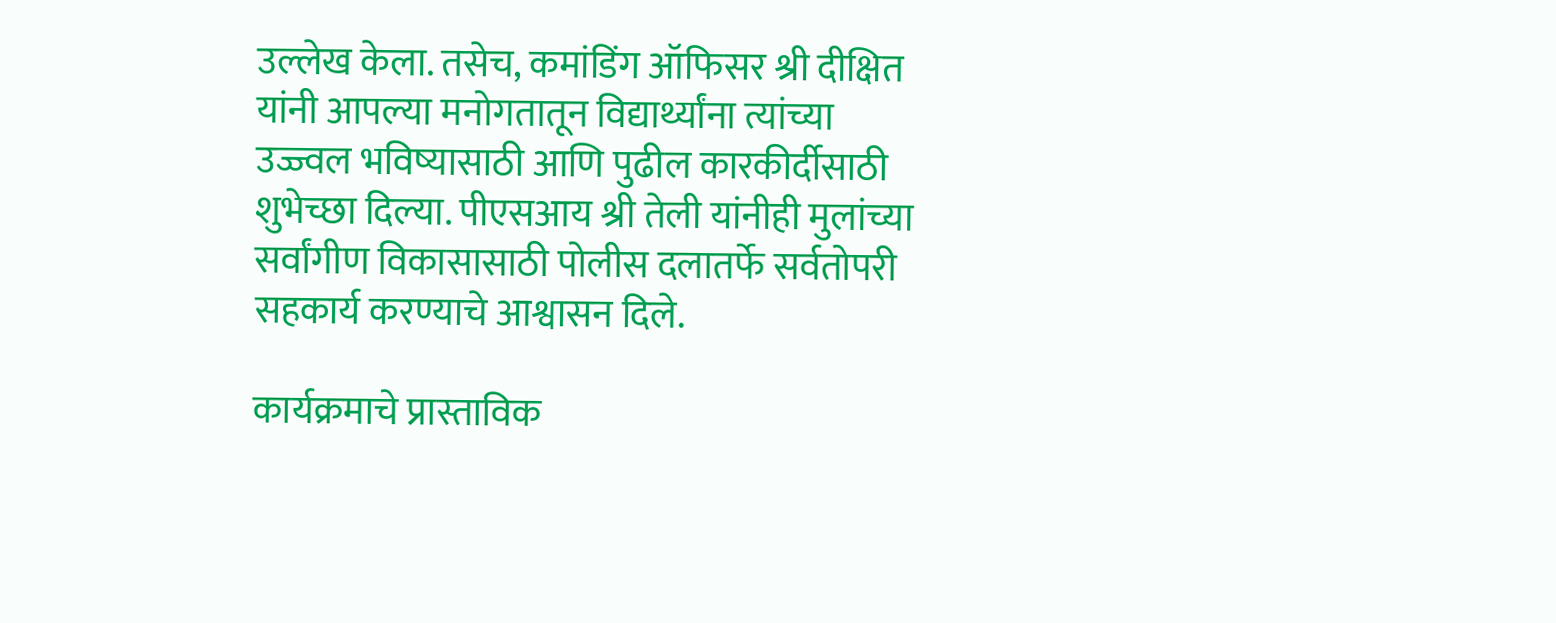उल्लेख केला. तसेच, कमांडिंग ऑफिसर श्री दीक्षित यांनी आपल्या मनोगतातून विद्यार्थ्यांना त्यांच्या उज्ज्वल भविष्यासाठी आणि पुढील कारकीर्दीसाठी शुभेच्छा दिल्या. पीएसआय श्री तेली यांनीही मुलांच्या सर्वांगीण विकासासाठी पोलीस दलातर्फे सर्वतोपरी सहकार्य करण्याचे आश्वासन दिले.

कार्यक्रमाचे प्रास्ताविक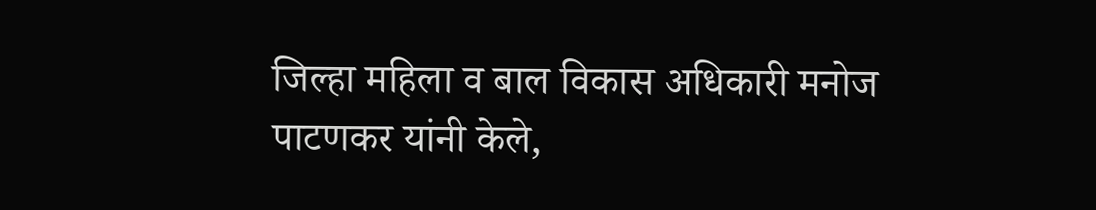जिल्हा महिला व बाल विकास अधिकारी मनोज पाटणकर यांनी केले,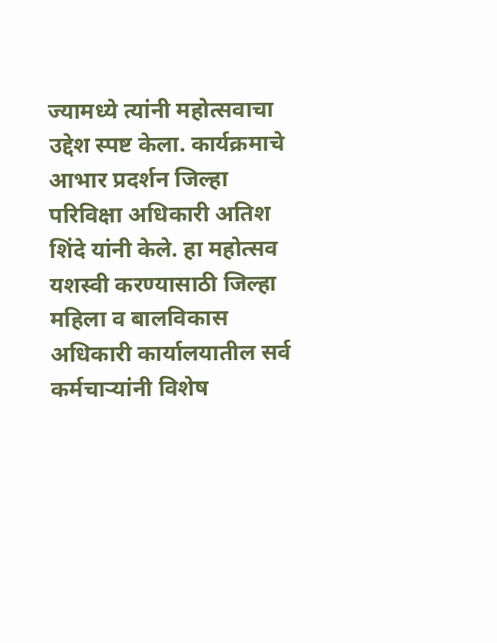ज्यामध्ये त्यांनी महोत्सवाचा उद्देश स्पष्ट केला. कार्यक्रमाचे आभार प्रदर्शन जिल्हा परिविक्षा अधिकारी अतिश शिंदे यांनी केले. हा महोत्सव यशस्वी करण्यासाठी जिल्हा महिला व बालविकास अधिकारी कार्यालयातील सर्व कर्मचाऱ्यांनी विशेष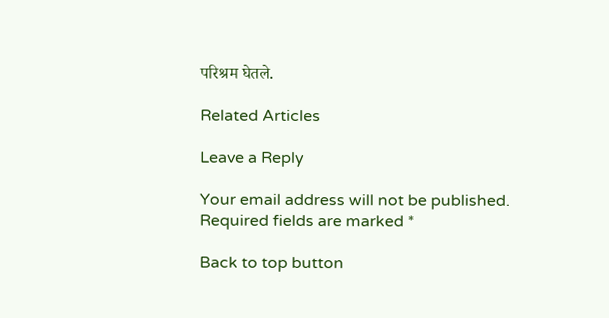परिश्रम घेतले.

Related Articles

Leave a Reply

Your email address will not be published. Required fields are marked *

Back to top button